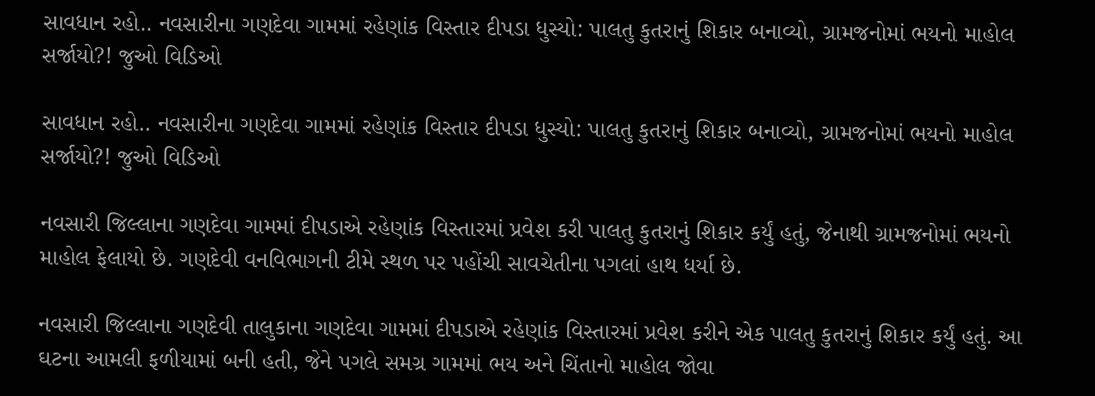સાવધાન રહો.. નવસારીના ગણદેવા ગામમાં રહેણાંક વિસ્તાર દીપડા ધુસ્યો: પાલતુ કુતરાનું શિકાર બનાવ્યો, ગ્રામજનોમાં ભયનો માહોલ સર્જાયો?! જુઓ વિડિઓ

સાવધાન રહો.. નવસારીના ગણદેવા ગામમાં રહેણાંક વિસ્તાર દીપડા ધુસ્યો: પાલતુ કુતરાનું શિકાર બનાવ્યો, ગ્રામજનોમાં ભયનો માહોલ સર્જાયો?! જુઓ વિડિઓ

નવસારી જિલ્લાના ગણદેવા ગામમાં દીપડાએ રહેણાંક વિસ્તારમાં પ્રવેશ કરી પાલતુ કુતરાનું શિકાર કર્યું હતું, જેનાથી ગ્રામજનોમાં ભયનો માહોલ ફેલાયો છે. ગણદેવી વનવિભાગની ટીમે સ્થળ પર પહોંચી સાવચેતીના પગલાં હાથ ધર્યા છે.

નવસારી જિલ્લાના ગણદેવી તાલુકાના ગણદેવા ગામમાં દીપડાએ રહેણાંક વિસ્તારમાં પ્રવેશ કરીને એક પાલતુ કુતરાનું શિકાર કર્યું હતું. આ ઘટના આમલી ફળીયામાં બની હતી, જેને પગલે સમગ્ર ગામમાં ભય અને ચિંતાનો માહોલ જોવા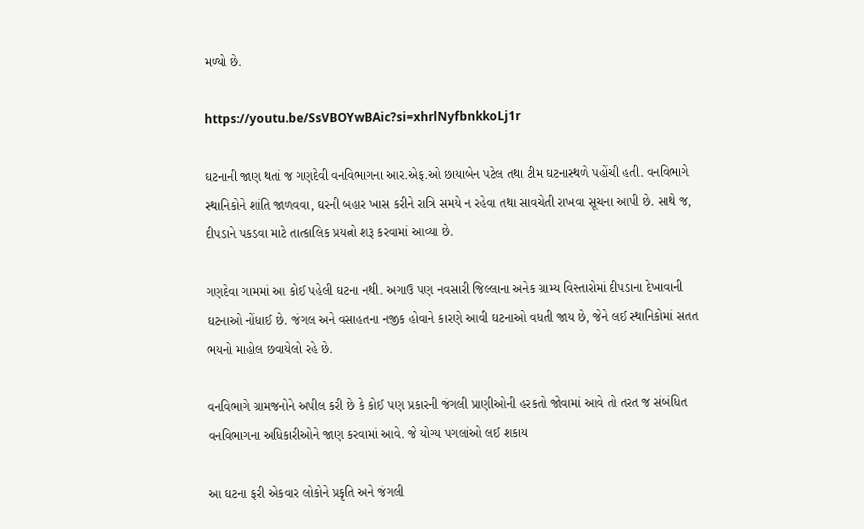મળ્યો છે.

https://youtu.be/SsVBOYwBAic?si=xhrlNyfbnkkoLj1r

ઘટનાની જાણ થતાં જ ગણદેવી વનવિભાગના આર.એફ.ઓ છાયાબેન પટેલ તથા ટીમ ઘટનાસ્થળે પહોંચી હતી. વનવિભાગે સ્થાનિકોને શાંતિ જાળવવા, ઘરની બહાર ખાસ કરીને રાત્રિ સમયે ન રહેવા તથા સાવચેતી રાખવા સૂચના આપી છે. સાથે જ, દીપડાને પકડવા માટે તાત્કાલિક પ્રયત્નો શરૂ કરવામાં આવ્યા છે.

ગણદેવા ગામમાં આ કોઈ પહેલી ઘટના નથી. અગાઉ પણ નવસારી જિલ્લાના અનેક ગ્રામ્ય વિસ્તારોમાં દીપડાના દેખાવાની ઘટનાઓ નોંધાઈ છે. જંગલ અને વસાહતના નજીક હોવાને કારણે આવી ઘટનાઓ વધતી જાય છે, જેને લઈ સ્થાનિકોમાં સતત ભયનો માહોલ છવાયેલો રહે છે.

વનવિભાગે ગ્રામજનોને અપીલ કરી છે કે કોઈ પણ પ્રકારની જંગલી પ્રાણીઓની હરકતો જોવામાં આવે તો તરત જ સંબંધિત વનવિભાગના અધિકારીઓને જાણ કરવામાં આવે. જે યોગ્ય પગલાંઓ લઈ શકાય

આ ઘટના ફરી એકવાર લોકોને પ્રકૃતિ અને જંગલી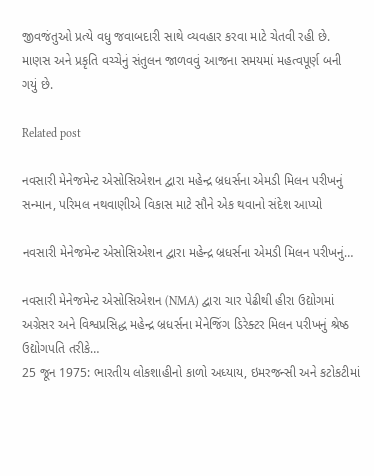જીવજંતુઓ પ્રત્યે વધુ જવાબદારી સાથે વ્યવહાર કરવા માટે ચેતવી રહી છે. માણસ અને પ્રકૃતિ વચ્ચેનું સંતુલન જાળવવું આજના સમયમાં મહત્વપૂર્ણ બની ગયું છે.

Related post

નવસારી મેનેજમેન્ટ એસોસિએશન દ્વારા મહેન્દ્ર બ્રધર્સના એમડી મિલન પરીખનું સન્માન, પરિમલ નથવાણીએ વિકાસ માટે સૌને એક થવાનો સંદેશ આપ્યો

નવસારી મેનેજમેન્ટ એસોસિએશન દ્વારા મહેન્દ્ર બ્રધર્સના એમડી મિલન પરીખનું…

નવસારી મેનેજમેન્ટ એસોસિએશન (NMA) દ્વારા ચાર પેઢીથી હીરા ઉદ્યોગમાં અગ્રેસર અને વિશ્વપ્રસિદ્ધ મહેન્દ્ર બ્રધર્સના મેનેજિંગ ડિરેક્ટર મિલન પરીખનું શ્રેષ્ઠ ઉદ્યોગપતિ તરીકે…
25 જૂન 1975: ભારતીય લોકશાહીનો કાળો અધ્યાય, ઇમરજન્સી અને કટોકટીમાં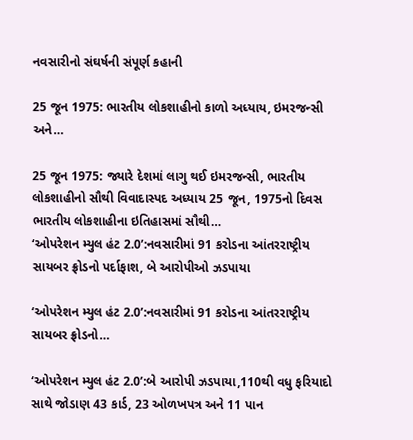નવસારીનો સંઘર્ષની સંપૂર્ણ કહાની

25 જૂન 1975: ભારતીય લોકશાહીનો કાળો અધ્યાય, ઇમરજન્સી અને…

25 જૂન 1975: જ્યારે દેશમાં લાગુ થઈ ઇમરજન્સી, ભારતીય લોકશાહીનો સૌથી વિવાદાસ્પદ અધ્યાય 25 જૂન, 1975નો દિવસ ભારતીય લોકશાહીના ઇતિહાસમાં સૌથી…
‘ઓપરેશન મ્યુલ હંટ 2.0’:નવસારીમાં 91 કરોડના આંતરરાષ્ટ્રીય સાયબર ફ્રોડનો પર્દાફાશ, બે આરોપીઓ ઝડપાયા

‘ઓપરેશન મ્યુલ હંટ 2.0’:નવસારીમાં 91 કરોડના આંતરરાષ્ટ્રીય સાયબર ફ્રોડનો…

‘ઓપરેશન મ્યુલ હંટ 2.0’:બે આરોપી ઝડપાયા,110થી વધુ ફરિયાદો સાથે જોડાણ 43 કાર્ડ, 23 ઓળખપત્ર અને 11 પાન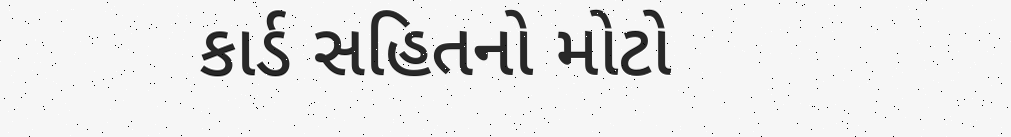કાર્ડ સહિતનો મોટો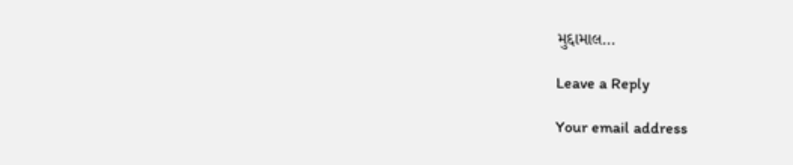મુદ્દામાલ…

Leave a Reply

Your email address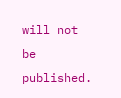will not be published.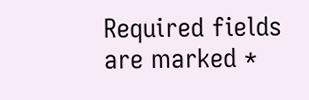Required fields are marked *